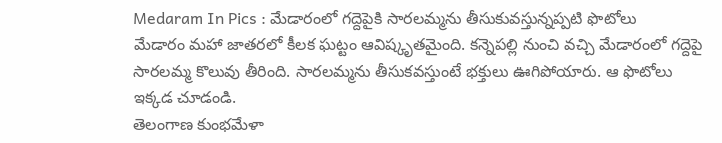Medaram In Pics : మేడారంలో గద్దెపైకి సారలమ్మను తీసుకువస్తున్నప్పటి ఫొటోలు
మేడారం మహా జాతరలో కీలక ఘట్టం ఆవిష్కృతమైంది. కన్నెపల్లి నుంచి వచ్చి మేడారంలో గద్దెపై సారలమ్మ కొలువు తీరింది. సారలమ్మను తీసుకవస్తుంటే భక్తులు ఊగిపోయారు. ఆ ఫొటోలు ఇక్కడ చూడండి.
తెలంగాణ కుంభమేళా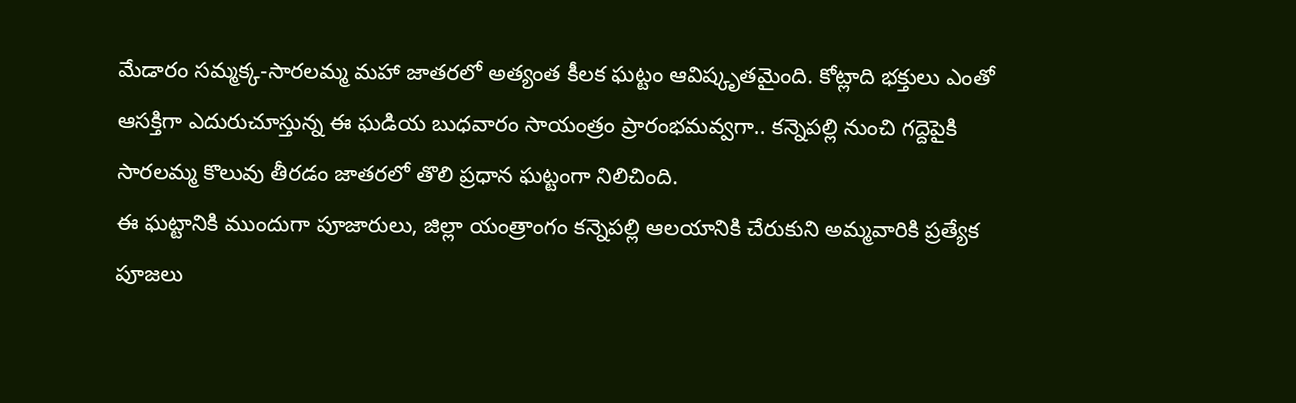మేడారం సమ్మక్క-సారలమ్మ మహా జాతరలో అత్యంత కీలక ఘట్టం ఆవిష్కృతమైంది. కోట్లాది భక్తులు ఎంతో ఆసక్తిగా ఎదురుచూస్తున్న ఈ ఘడియ బుధవారం సాయంత్రం ప్రారంభమవ్వగా.. కన్నెపల్లి నుంచి గద్దెపైకి సారలమ్మ కొలువు తీరడం జాతరలో తొలి ప్రధాన ఘట్టంగా నిలిచింది.
ఈ ఘట్టానికి ముందుగా పూజారులు, జిల్లా యంత్రాంగం కన్నెపల్లి ఆలయానికి చేరుకుని అమ్మవారికి ప్రత్యేక పూజలు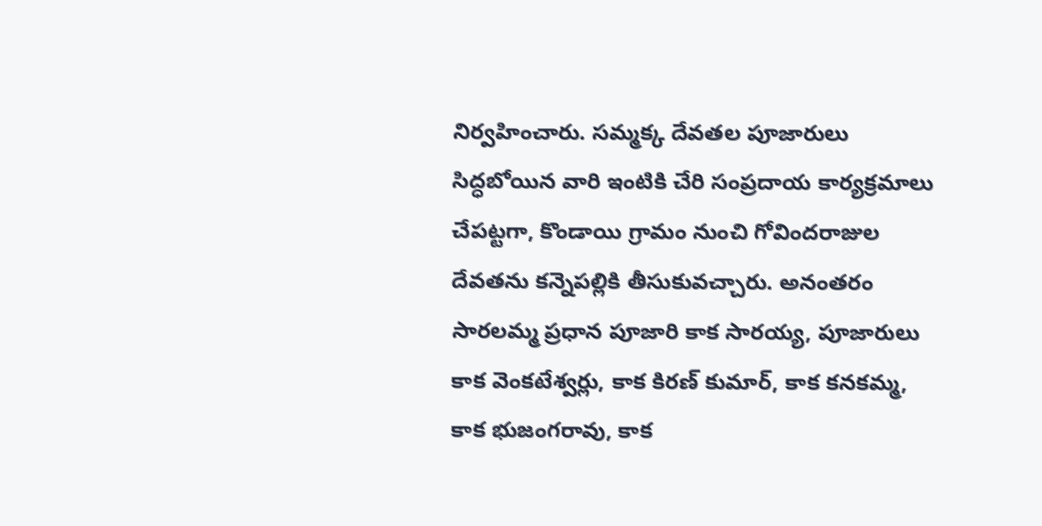నిర్వహించారు. సమ్మక్క దేవతల పూజారులు సిద్ధబోయిన వారి ఇంటికి చేరి సంప్రదాయ కార్యక్రమాలు చేపట్టగా, కొండాయి గ్రామం నుంచి గోవిందరాజుల దేవతను కన్నెపల్లికి తీసుకువచ్చారు. అనంతరం సారలమ్మ ప్రధాన పూజారి కాక సారయ్య, పూజారులు కాక వెంకటేశ్వర్లు, కాక కిరణ్ కుమార్, కాక కనకమ్మ, కాక భుజంగరావు, కాక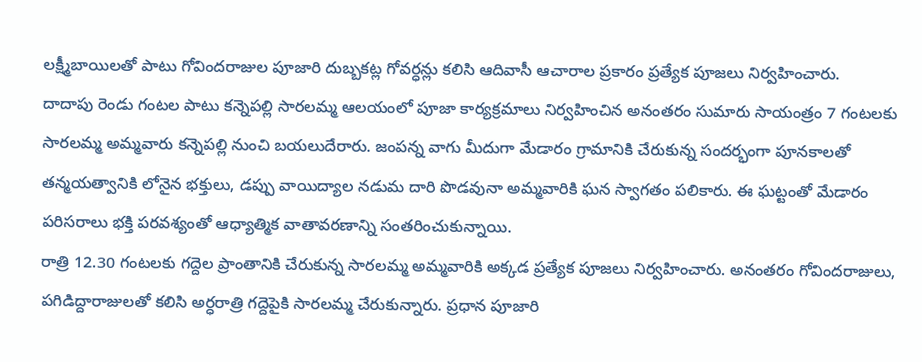లక్ష్మీబాయిలతో పాటు గోవిందరాజుల పూజారి దుబ్బకట్ల గోవర్ధన్లు కలిసి ఆదివాసీ ఆచారాల ప్రకారం ప్రత్యేక పూజలు నిర్వహించారు.
దాదాపు రెండు గంటల పాటు కన్నెపల్లి సారలమ్మ ఆలయంలో పూజా కార్యక్రమాలు నిర్వహించిన అనంతరం సుమారు సాయంత్రం 7 గంటలకు సారలమ్మ అమ్మవారు కన్నెపల్లి నుంచి బయలుదేరారు. జంపన్న వాగు మీదుగా మేడారం గ్రామానికి చేరుకున్న సందర్భంగా పూనకాలతో తన్మయత్వానికి లోనైన భక్తులు, డప్పు వాయిద్యాల నడుమ దారి పొడవునా అమ్మవారికి ఘన స్వాగతం పలికారు. ఈ ఘట్టంతో మేడారం పరిసరాలు భక్తి పరవశ్యంతో ఆధ్యాత్మిక వాతావరణాన్ని సంతరించుకున్నాయి.
రాత్రి 12.30 గంటలకు గద్దెల ప్రాంతానికి చేరుకున్న సారలమ్మ అమ్మవారికి అక్కడ ప్రత్యేక పూజలు నిర్వహించారు. అనంతరం గోవిందరాజులు, పగిడిద్దారాజులతో కలిసి అర్ధరాత్రి గద్దెపైకి సారలమ్మ చేరుకున్నారు. ప్రధాన పూజారి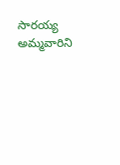సారయ్య అమ్మవారిని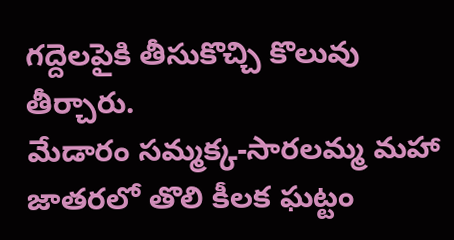గద్దెలపైకి తీసుకొచ్చి కొలువు తీర్చారు.
మేడారం సమ్మక్క-సారలమ్మ మహా జాతరలో తొలి కీలక ఘట్టం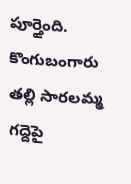పూర్తైంది. కొంగుబంగారు తల్లి సారలమ్మ గద్దెపై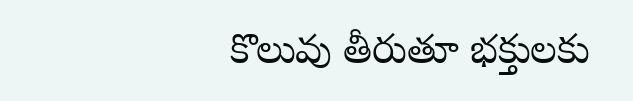కొలువు తీరుతూ భక్తులకు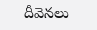దీవెనలు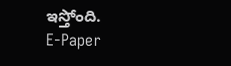ఇస్తోంది.
E-Paper